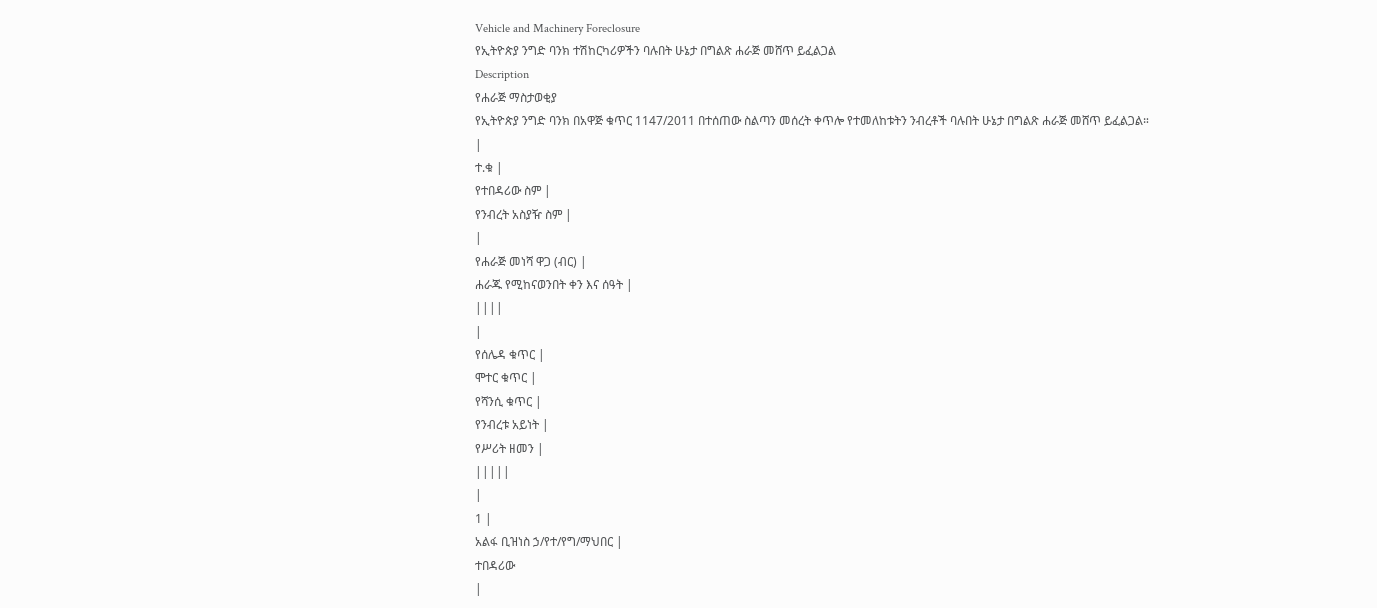Vehicle and Machinery Foreclosure
የኢትዮጵያ ንግድ ባንክ ተሽከርካሪዎችን ባሉበት ሁኔታ በግልጽ ሐራጅ መሸጥ ይፈልጋል
Description
የሐራጅ ማስታወቂያ
የኢትዮጵያ ንግድ ባንክ በአዋጅ ቁጥር 1147/2011 በተሰጠው ስልጣን መሰረት ቀጥሎ የተመለከቱትን ንብረቶች ባሉበት ሁኔታ በግልጽ ሐራጅ መሸጥ ይፈልጋል።
|
ተ.ቁ |
የተበዳሪው ስም |
የንብረት አስያዥ ስም |
|
የሐራጅ መነሻ ዋጋ (ብር) |
ሐራጁ የሚከናወንበት ቀን እና ሰዓት |
||||
|
የሰሌዳ ቁጥር |
ሞተር ቁጥር |
የሻንሲ ቁጥር |
የንብረቱ አይነት |
የሥሪት ዘመን |
|||||
|
1 |
አልፋ ቢዝነስ ኃ/የተ/የግ/ማህበር |
ተበዳሪው
|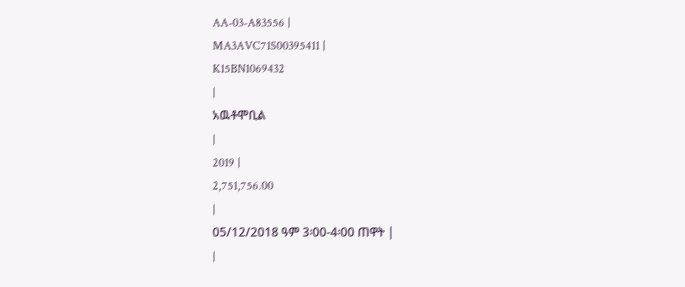AA-03-A83556 |
MA3AVC71S00395411 |
K15BN1069432
|
አዉቶሞቢል
|
2019 |
2,751,756.00
|
05/12/2018 ዓም 3፡00-4፡00 ጠዋት |
|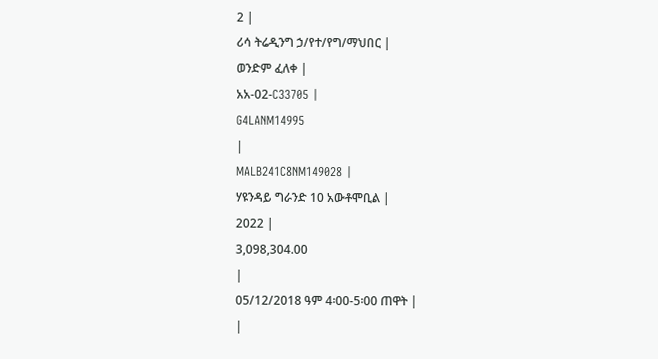2 |
ሪሳ ትሬዲንግ ኃ/የተ/የግ/ማህበር |
ወንድም ፈለቀ |
አአ-02-C33705 |
G4LANM14995
|
MALB241C8NM149028 |
ሃዩንዳይ ግራንድ 10 አውቶሞቢል |
2022 |
3,098,304.00
|
05/12/2018 ዓም 4፡00-5፡00 ጠዋት |
|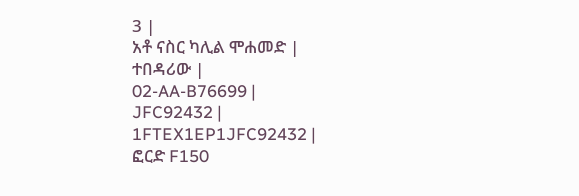3 |
አቶ ናስር ካሊል ሞሐመድ |
ተበዳሪው |
02-AA-B76699 |
JFC92432 |
1FTEX1EP1JFC92432 |
ፎርድ F150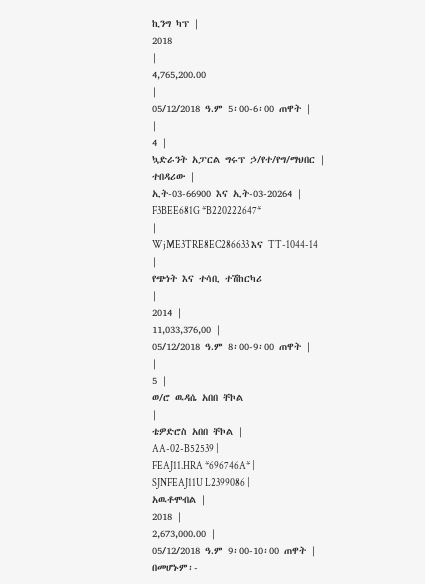ኪንግ ካፕ |
2018
|
4,765,200.00
|
05/12/2018 ዓ.ም 5፡00-6፡00 ጠዋት |
|
4 |
ኳድራንት አፓርል ግሩፕ ኃ/የተ/የግ/ማህበር |
ተበዳሪው |
ኢት-03-66900 እና ኢት-03-20264 |
F3BEE681G *B220222647*
|
WjME3TRE8EC286633 እና TT-1044-14
|
የጭነት እና ተሳቢ ተሽከርካሪ
|
2014 |
11,033,376,00 |
05/12/2018 ዓ.ም 8፡00-9፡00 ጠዋት |
|
5 |
ወ/ሮ ዉዳሴ አበበ ቸኮል
|
ቴዎድሮስ አበበ ቸኮል |
AA-02-B52539 |
FEAJ11.HRA *696746A* |
SJNFEAJ11U L2399086 |
አዉቶሞብል |
2018 |
2,673,000.00 |
05/12/2018 ዓ.ም 9፡00-10፡00 ጠዋት |
በመሆኑም፡-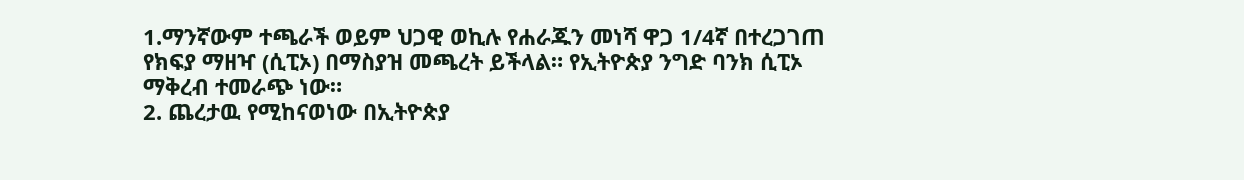1.ማንኛውም ተጫራች ወይም ህጋዊ ወኪሉ የሐራጁን መነሻ ዋጋ 1/4ኛ በተረጋገጠ የክፍያ ማዘዣ (ሲፒኦ) በማስያዝ መጫረት ይችላል። የኢትዮጵያ ንግድ ባንክ ሲፒኦ ማቅረብ ተመራጭ ነው።
2. ጨረታዉ የሚከናወነው በኢትዮጵያ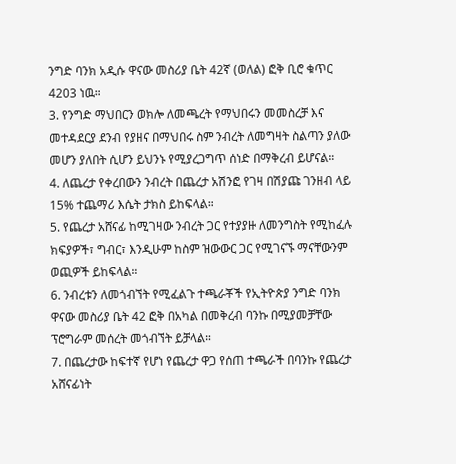ንግድ ባንክ አዲሱ ዋናው መስሪያ ቤት 42ኛ (ወለል) ፎቅ ቢሮ ቁጥር 4203 ነዉ።
3. የንግድ ማህበርን ወክሎ ለመጫረት የማህበሩን መመስረቻ እና መተዳደርያ ደንብ የያዘና በማህበሩ ስም ንብረት ለመግዛት ስልጣን ያለው መሆን ያለበት ሲሆን ይህንኑ የሚያረጋግጥ ሰነድ በማቅረብ ይሆናል።
4. ለጨረታ የቀረበውን ንብረት በጨረታ አሽንፎ የገዛ በሽያጩ ገንዘብ ላይ 15% ተጨማሪ እሴት ታክስ ይከፍላል።
5. የጨረታ አሸናፊ ከሚገዛው ንብረት ጋር የተያያዙ ለመንግስት የሚከፈሉ ክፍያዎች፣ ግብር፣ እንዲሁም ከስም ዝውውር ጋር የሚገናኙ ማናቸውንም ወጪዎች ይከፍላል።
6. ንብረቱን ለመጎብኘት የሚፈልጉ ተጫራቾች የኢትዮጵያ ንግድ ባንክ ዋናው መስሪያ ቤት 42 ፎቅ በአካል በመቅረብ ባንኩ በሚያመቻቸው ፕሮግራም መሰረት መጎብኘት ይቻላል።
7. በጨረታው ከፍተኛ የሆነ የጨረታ ዋጋ የሰጠ ተጫራች በባንኩ የጨረታ አሸናፊነት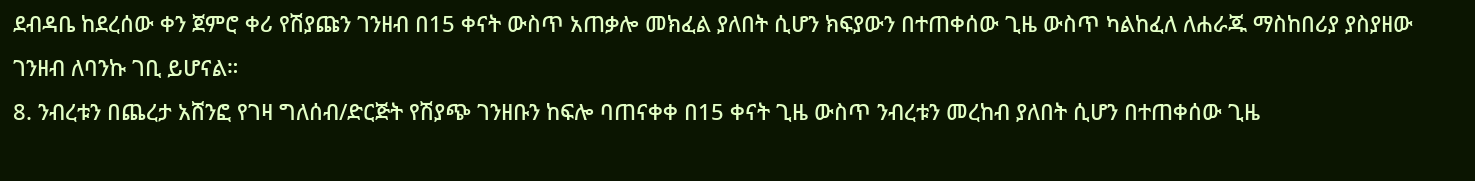ደብዳቤ ከደረሰው ቀን ጀምሮ ቀሪ የሽያጩን ገንዘብ በ15 ቀናት ውስጥ አጠቃሎ መክፈል ያለበት ሲሆን ክፍያውን በተጠቀሰው ጊዜ ውስጥ ካልከፈለ ለሐራጁ ማስከበሪያ ያስያዘው ገንዘብ ለባንኩ ገቢ ይሆናል።
8. ንብረቱን በጨረታ አሸንፎ የገዛ ግለሰብ/ድርጅት የሽያጭ ገንዘቡን ከፍሎ ባጠናቀቀ በ15 ቀናት ጊዜ ውስጥ ንብረቱን መረከብ ያለበት ሲሆን በተጠቀሰው ጊዜ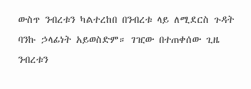ውስጥ ንብረቱን ካልተረከበ በንብረቱ ላይ ለሚደርስ ጉዳት ባንኩ ኃላፊነት አይወስድም። ገዢው በተጠቀሰው ጊዜ ንብረቱን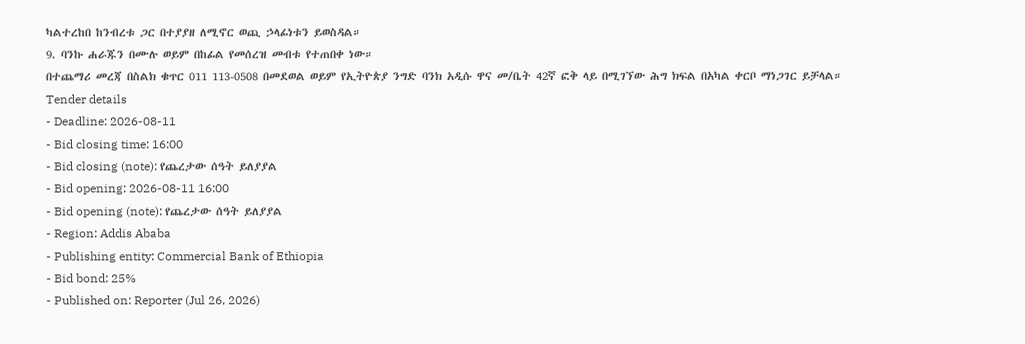ካልተረከበ ከንብረቱ ጋር በተያያዘ ለሚኖር ወጪ ኃላፊነቱን ይወስዳል።
9. ባንኩ ሐራጁን በሙሉ ወይም በከፊል የመሰረዝ መብቱ የተጠበቀ ነው።
በተጨማሪ መረጃ በስልክ ቁጥር 011 113-0508 በመደወል ወይም የኢትዮጵያ ንግድ ባንክ አዲሱ ዋና መ/ቤት 42ኛ ፎቅ ላይ በሚገኘው ሕግ ክፍል በአካል ቀርቦ ማነጋገር ይቻላል።
Tender details
- Deadline: 2026-08-11
- Bid closing time: 16:00
- Bid closing (note): የጨረታው ሰዓት ይለያያል
- Bid opening: 2026-08-11 16:00
- Bid opening (note): የጨረታው ሰዓት ይለያያል
- Region: Addis Ababa
- Publishing entity: Commercial Bank of Ethiopia
- Bid bond: 25%
- Published on: Reporter (Jul 26, 2026)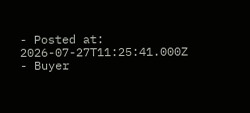- Posted at: 2026-07-27T11:25:41.000Z
- Buyer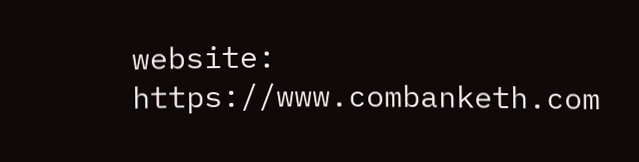website: https://www.combanketh.com